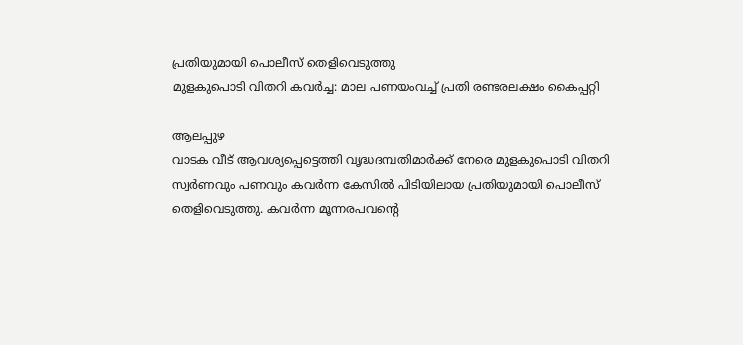പ്രതിയുമായി പൊലീസ് തെളിവെടുത്തു
മുളകുപൊടി വിതറി കവർച്ച: മാല പണയംവച്ച് പ്രതി രണ്ടരലക്ഷം കൈപ്പറ്റി

ആലപ്പുഴ
വാടക വീട് ആവശ്യപ്പെട്ടെത്തി വൃദ്ധദമ്പതിമാർക്ക് നേരെ മുളകുപൊടി വിതറി സ്വർണവും പണവും കവർന്ന കേസിൽ പിടിയിലായ പ്രതിയുമായി പൊലീസ് തെളിവെടുത്തു. കവർന്ന മൂന്നരപവന്റെ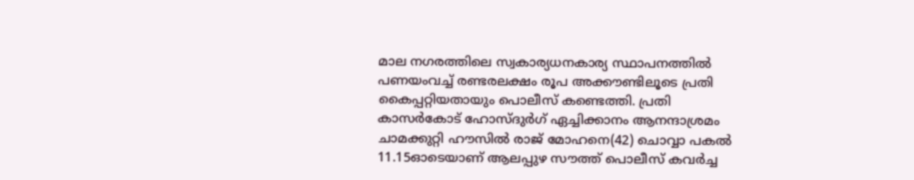മാല നഗരത്തിലെ സ്വകാര്യധനകാര്യ സ്ഥാപനത്തിൽ പണയംവച്ച് രണ്ടരലക്ഷം രൂപ അക്കൗണ്ടിലൂടെ പ്രതി കൈപ്പറ്റിയതായും പൊലീസ് കണ്ടെത്തി. പ്രതി കാസർകോട് ഹോസ്ദുർഗ് ഏച്ചിക്കാനം ആനന്ദാശ്രമം ചാമക്കുറ്റി ഹൗസിൽ രാജ് മോഹനെ(42) ചൊവ്വാ പകൽ 11.15ഓടെയാണ് ആലപ്പുഴ സൗത്ത് പൊലീസ് കവർച്ച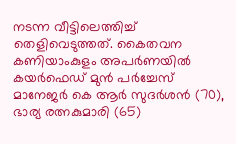നടന്ന വീട്ടിലെത്തിച്ച് തെളിവെടുത്തത്. കൈതവന കണിയാംകുളം അപർണയിൽ കയർഫെഡ് മുൻ പർച്ചേസ് മാനേജർ കെ ആർ സുദർശൻ (70), ഭാര്യ രത്നകുമാരി (65)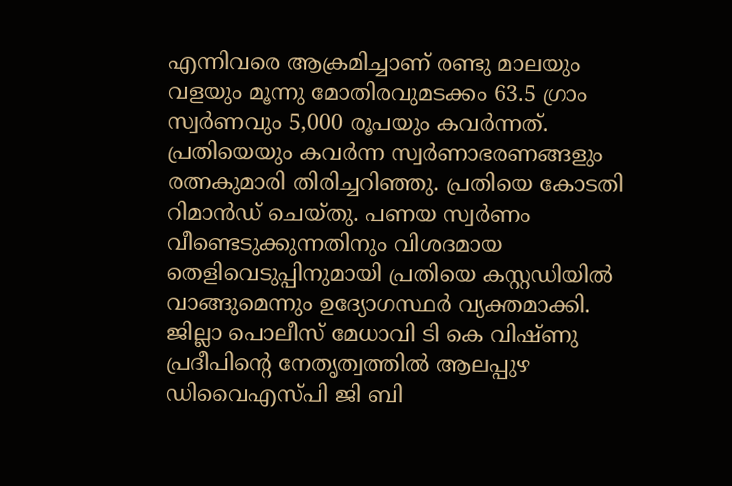എന്നിവരെ ആക്രമിച്ചാണ് രണ്ടു മാലയും വളയും മൂന്നു മോതിരവുമടക്കം 63.5 ഗ്രാം സ്വർണവും 5,000 രൂപയും കവർന്നത്. പ്രതിയെയും കവർന്ന സ്വർണാഭരണങ്ങളും രത്നകുമാരി തിരിച്ചറിഞ്ഞു. പ്രതിയെ കോടതി റിമാൻഡ് ചെയ്തു. പണയ സ്വർണം വീണ്ടെടുക്കുന്നതിനും വിശദമായ തെളിവെടുപ്പിനുമായി പ്രതിയെ കസ്റ്റഡിയിൽ വാങ്ങുമെന്നും ഉദ്യോഗസ്ഥർ വ്യക്തമാക്കി. ജില്ലാ പൊലീസ് മേധാവി ടി കെ വിഷ്ണു പ്രദീപിന്റെ നേതൃത്വത്തിൽ ആലപ്പുഴ ഡിവൈഎസ്പി ജി ബി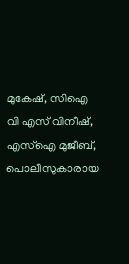മുകേഷ്, സിഐ വി എസ് വിനീഷ്, എസ്ഐ മുജീബ്, പൊലീസുകാരായ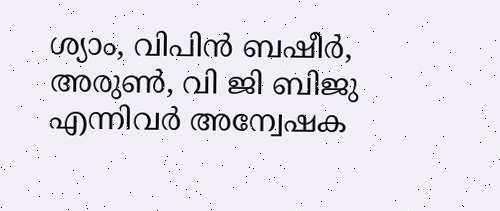ശ്യാം, വിപിൻ ബഷീർ, അരുൺ, വി ജി ബിജു എന്നിവർ അന്വേഷക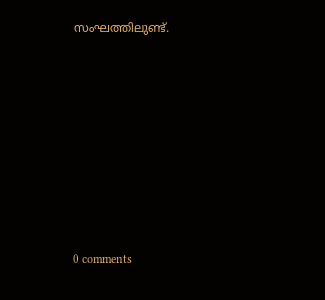സംഘത്തിലുണ്ട്.










0 comments